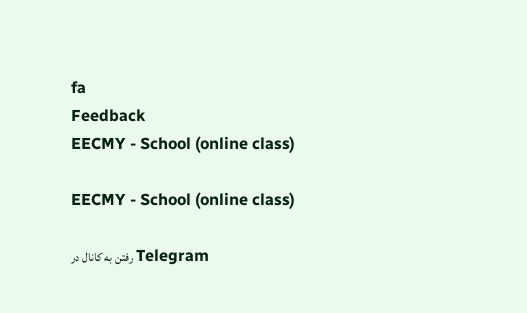fa
Feedback
EECMY - School (online class)

EECMY - School (online class)

رفتن به کانال در Telegram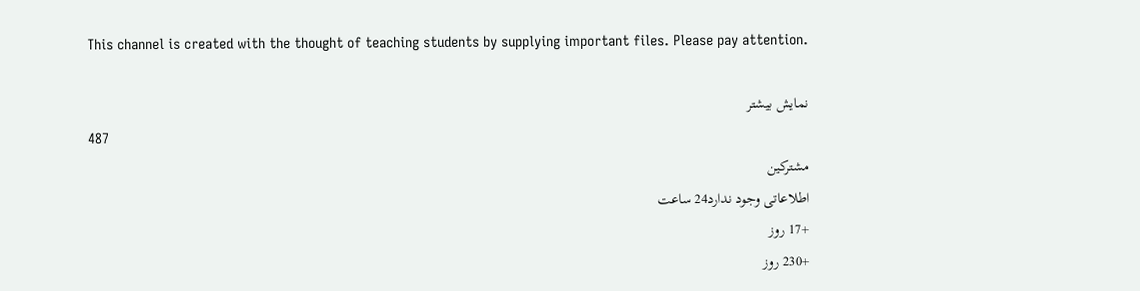This channel is created with the thought of teaching students by supplying important files. Please pay attention.

نمایش بیشتر
487
مشترکین
اطلاعاتی وجود ندارد24 ساعت
+17 روز
+230 روز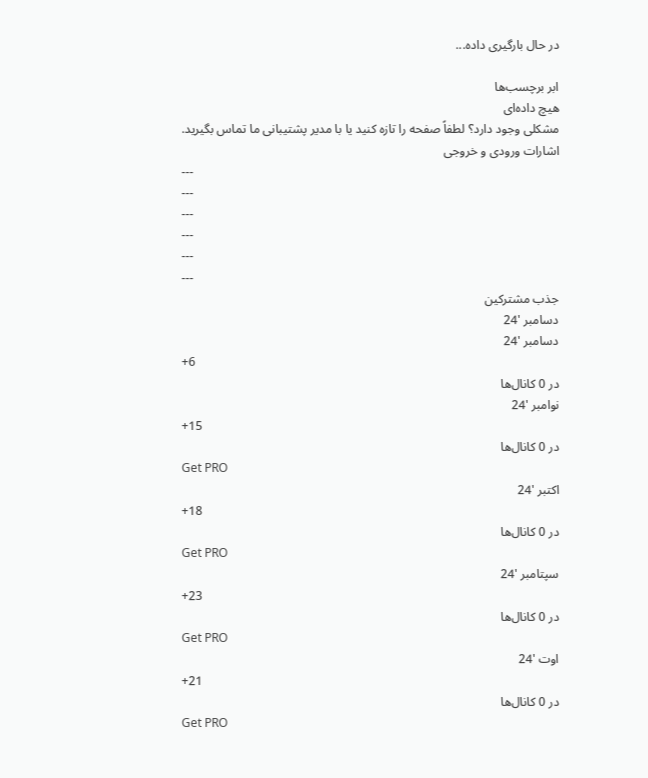در حال بارگیری داده...

ابر برچسب‌ها
هیچ داده‌ای
مشکلی وجود دارد؟ لطفاً صفحه را تازه کنید یا با مدیر پشتیبانی ما تماس بگیرید.
اشارات ورودی و خروجی
---
---
---
---
---
---
جذب مشترکین
دسامبر '24
دسامبر '24
+6
در 0 کانال‌ها
نوامبر '24
+15
در 0 کانال‌ها
Get PRO
اکتبر '24
+18
در 0 کانال‌ها
Get PRO
سپتامبر '24
+23
در 0 کانال‌ها
Get PRO
اوت '24
+21
در 0 کانال‌ها
Get PRO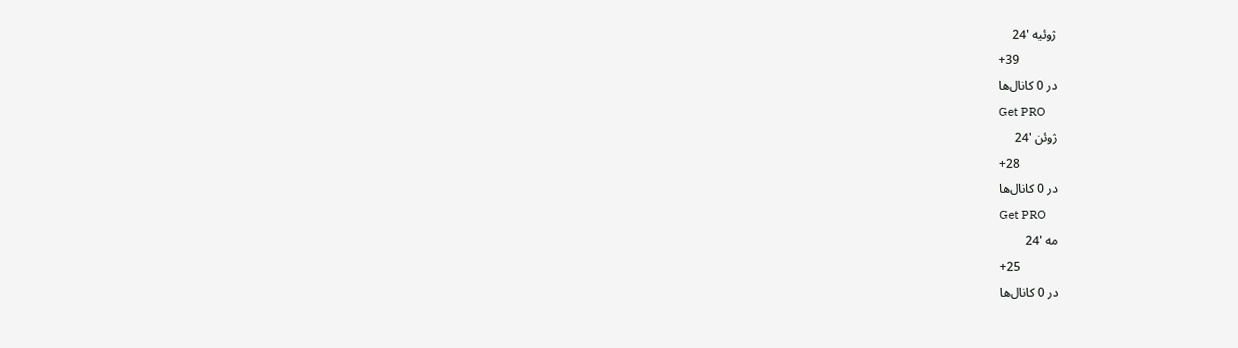ژوئیه '24
+39
در 0 کانال‌ها
Get PRO
ژوئن '24
+28
در 0 کانال‌ها
Get PRO
مه '24
+25
در 0 کانال‌ها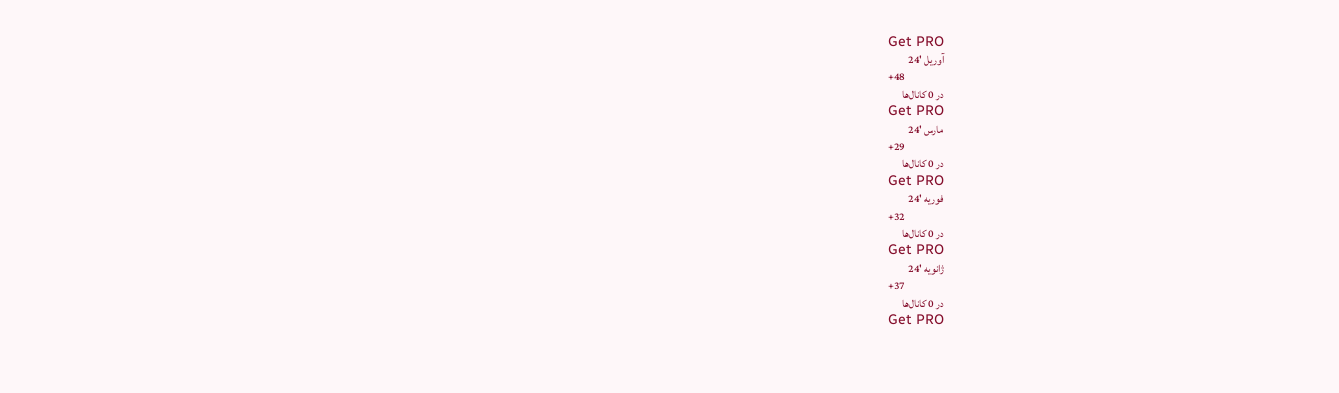Get PRO
آوریل '24
+48
در 0 کانال‌ها
Get PRO
مارس '24
+29
در 0 کانال‌ها
Get PRO
فوریه '24
+32
در 0 کانال‌ها
Get PRO
ژانویه '24
+37
در 0 کانال‌ها
Get PRO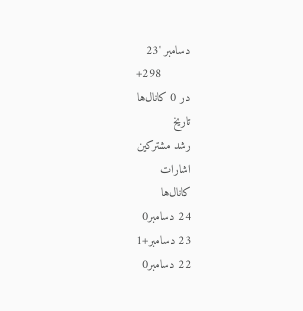دسامبر '23
+298
در 0 کانال‌ها
تاریخ
رشد مشترکین
اشارات
کانال‌ها
24 دسامبر0
23 دسامبر+1
22 دسامبر0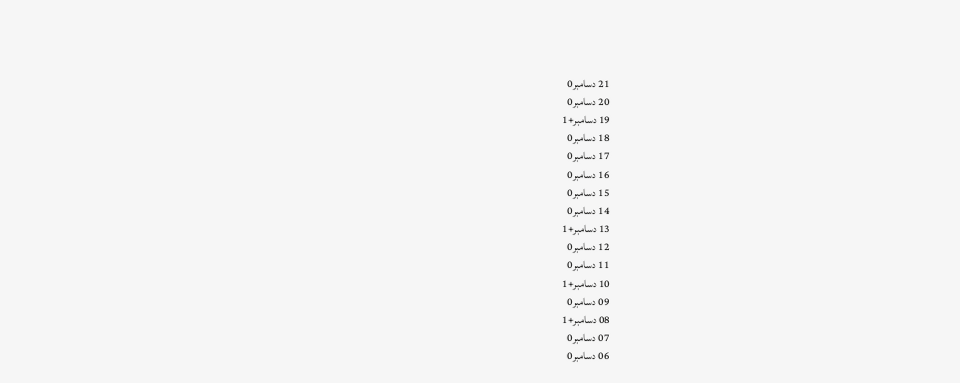21 دسامبر0
20 دسامبر0
19 دسامبر+1
18 دسامبر0
17 دسامبر0
16 دسامبر0
15 دسامبر0
14 دسامبر0
13 دسامبر+1
12 دسامبر0
11 دسامبر0
10 دسامبر+1
09 دسامبر0
08 دسامبر+1
07 دسامبر0
06 دسامبر0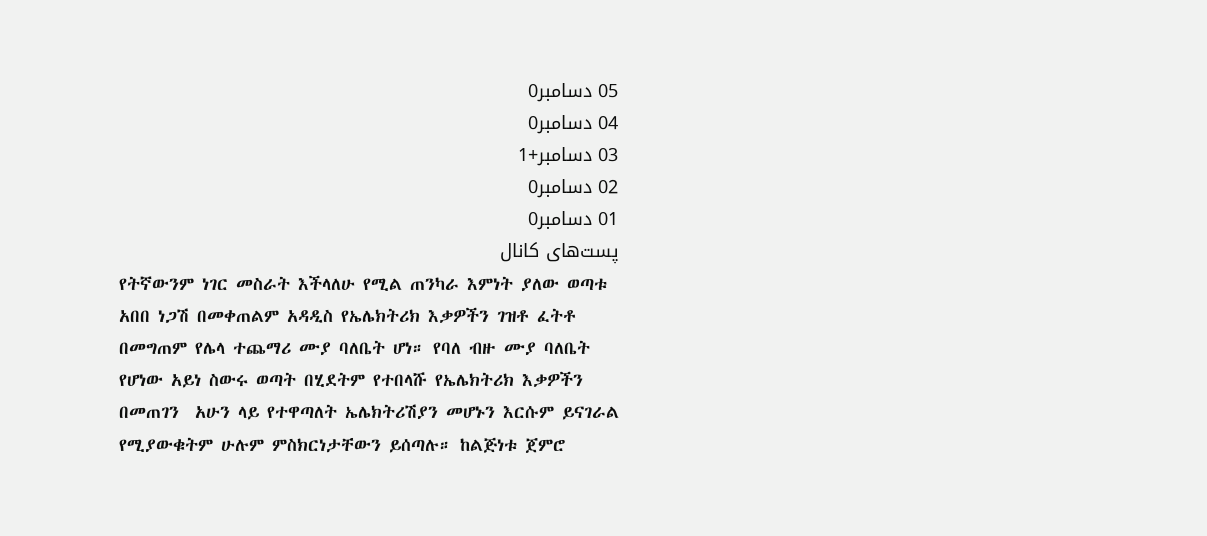05 دسامبر0
04 دسامبر0
03 دسامبر+1
02 دسامبر0
01 دسامبر0
پست‌های کانال
የትኛውንም ነገር መስራት እችላለሁ የሚል ጠንካራ እምነት ያለው ወጣቱ አበበ ነጋሽ በመቀጠልም አዳዲስ የኤሌክትሪክ እቃዎችን ገዝቶ ፈትቶ በመግጠም የሌላ ተጨማሪ ሙያ ባለቤት ሆነ። የባለ ብዙ ሙያ ባለቤት የሆነው አይነ ስውሩ ወጣት በሂደትም የተበላሹ የኤሌክትሪክ እቃዎችን በመጠገን  አሁን ላይ የተዋጣለት ኤሌክትሪሽያን መሆኑን እርሱም ይናገራል የሚያውቁትም ሁሉም ምስክርነታቸውን ይሰጣሉ። ከልጅነቱ ጀምሮ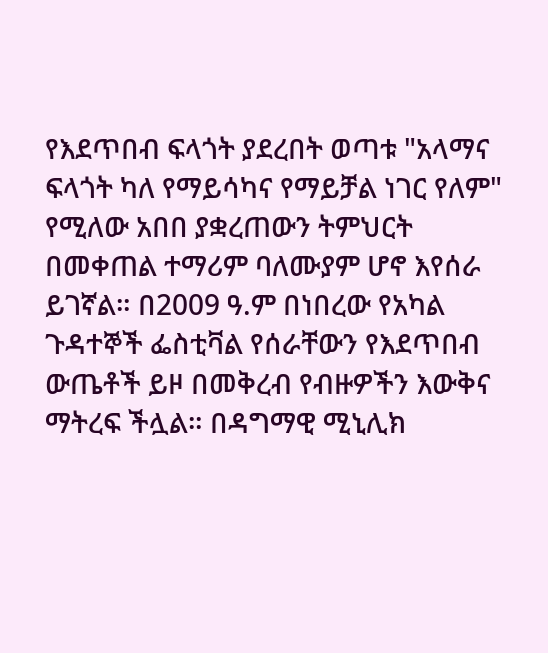የእደጥበብ ፍላጎት ያደረበት ወጣቱ "አላማና ፍላጎት ካለ የማይሳካና የማይቻል ነገር የለም" የሚለው አበበ ያቋረጠውን ትምህርት በመቀጠል ተማሪም ባለሙያም ሆኖ እየሰራ ይገኛል። በ2009 ዓ.ም በነበረው የአካል ጉዳተኞች ፌስቲቫል የሰራቸውን የእደጥበብ ውጤቶች ይዞ በመቅረብ የብዙዎችን እውቅና ማትረፍ ችሏል። በዳግማዊ ሚኒሊክ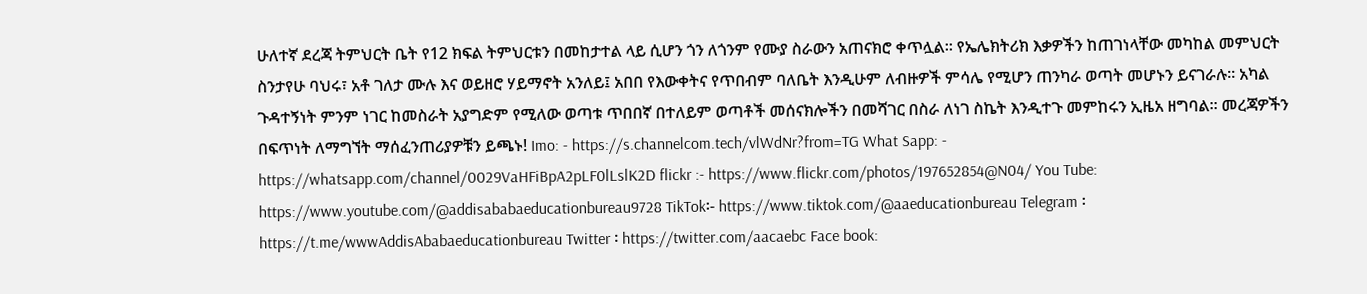ሁለተኛ ደረጃ ትምህርት ቤት የ12 ክፍል ትምህርቱን በመከታተል ላይ ሲሆን ጎን ለጎንም የሙያ ስራውን አጠናክሮ ቀጥሏል። የኤሌክትሪክ እቃዎችን ከጠገነላቸው መካከል መምህርት ስንታየሁ ባህሩ፣ አቶ ገለታ ሙሉ እና ወይዘሮ ሃይማኖት አንለይ፤ አበበ የእውቀትና የጥበብም ባለቤት እንዲሁም ለብዙዎች ምሳሌ የሚሆን ጠንካራ ወጣት መሆኑን ይናገራሉ። አካል ጉዳተኝነት ምንም ነገር ከመስራት አያግድም የሚለው ወጣቱ ጥበበኛ በተለይም ወጣቶች መሰናክሎችን በመሻገር በስራ ለነገ ስኬት እንዲተጉ መምከሩን ኢዜአ ዘግባል። መረጃዎችን በፍጥነት ለማግኘት ማሰፈንጠሪያዎቹን ይጫኑ! Imo: - https://s.channelcom.tech/vlWdNr?from=TG What Sapp: - https://whatsapp.com/channel/0029VaHFiBpA2pLF0lLslK2D flickr :- https://www.flickr.com/photos/197652854@N04/ You Tube: https://www.youtube.com/@addisababaeducationbureau9728 TikTok፡- https://www.tiktok.com/@aaeducationbureau Telegram ፡ https://t.me/wwwAddisAbabaeducationbureau Twitter ፡ https://twitter.com/aacaebc Face book: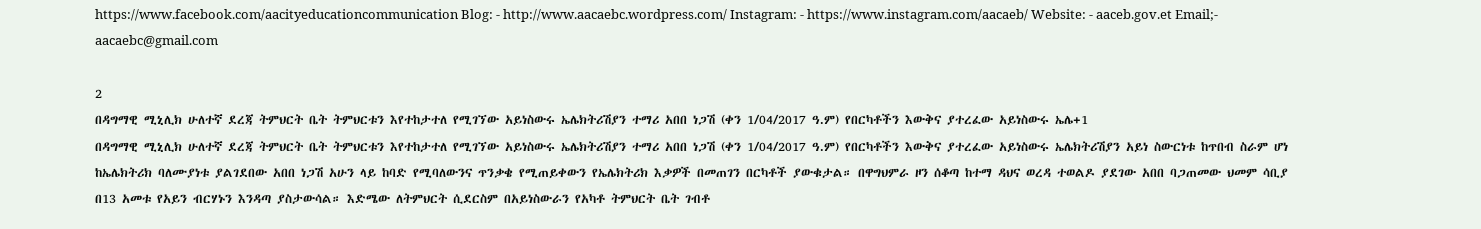https://www.facebook.com/aacityeducationcommunication Blog: - http://www.aacaebc.wordpress.com/ Instagram: - https://www.instagram.com/aacaeb/ Website: - aaceb.gov.et Email;- aacaebc@gmail.com

2
በዳግማዊ ሚኒሊክ ሁለተኛ ደረጃ ትምህርት ቤት ትምህርቱን እየተከታተለ የሚገኘው አይነስውሩ ኤሌክትሪሽያን ተማሪ አበበ ነጋሽ (ቀን 1/04/2017 ዓ.ም) የበርካቶችን እውቅና ያተረፈው አይነስውሩ ኤሌ+1
በዳግማዊ ሚኒሊክ ሁለተኛ ደረጃ ትምህርት ቤት ትምህርቱን እየተከታተለ የሚገኘው አይነስውሩ ኤሌክትሪሽያን ተማሪ አበበ ነጋሽ (ቀን 1/04/2017 ዓ.ም) የበርካቶችን እውቅና ያተረፈው አይነስውሩ ኤሌክትሪሽያን አይነ ስውርነቱ ከጥበብ ስራም ሆነ ከኤሌክትሪክ ባለሙያነቱ ያልገደበው አበበ ነጋሽ አሁን ላይ ከባድ የሚባለውንና ጥንቃቄ የሚጠይቀውን የኤሌክትሪክ እቃዎች በመጠገን በርካቶች ያውቁታል። በዋግህምራ ዞን ሰቆጣ ከተማ ዳህና ወረዳ ተወልዶ ያደገው አበበ ባጋጠመው ህመም ሳቢያ በ13 አመቱ የአይን ብርሃኑን እንዳጣ ያስታውሳል። እድሜው ለትምህርት ሲደርስም በአይነስውራን የአካቶ ትምህርት ቤት ገብቶ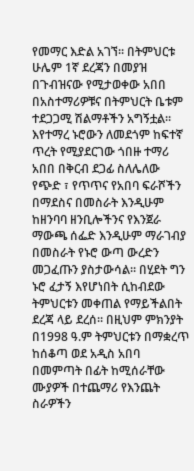የመማር እድል አገኘ። በትምህርቱ ሁሌም 1ኛ ደረጃን በመያዝ በጉብዝናው የሚታወቀው አበበ በአስተማሪዎቹና በትምህርት ቤቱም ተደጋጋሚ ሽልማቶችን አግኝቷል። እየተማረ ኑሮውን ለመደጎም ከፍተኛ ጥረት የሚያደርገው ጎበዙ ተማሪ አበበ በቅርብ ደጋፊ ስለሌለው የጭድ ፣ የጥጥና የአበባ ፍራሾችን በማደስና በመስራት እንዲሁም ከዘንባባ ዘንቢሎችንና የእንጀራ ማውጫ ሰፌድ እንዲሁም ማራገብያ በመስራት የኑሮ ውጣ ውረድን መጋፈጡን ያስታውሳል። በሂደት ግን ኑሮ ፈታኝ እየሆነበት ሲከብደው ትምህርቱን መቀጠል የማይችልበት ደረጃ ላይ ደረሰ። በዚህም ምክንያት በ1998 ዓ.ም ትምህርቱን በማቋረጥ ከሰቆጣ ወደ አዲስ አበባ በመምጣት በፊት ከሚሰራቸው ሙያዎች በተጨማሪ የእንጨት ስራዎችን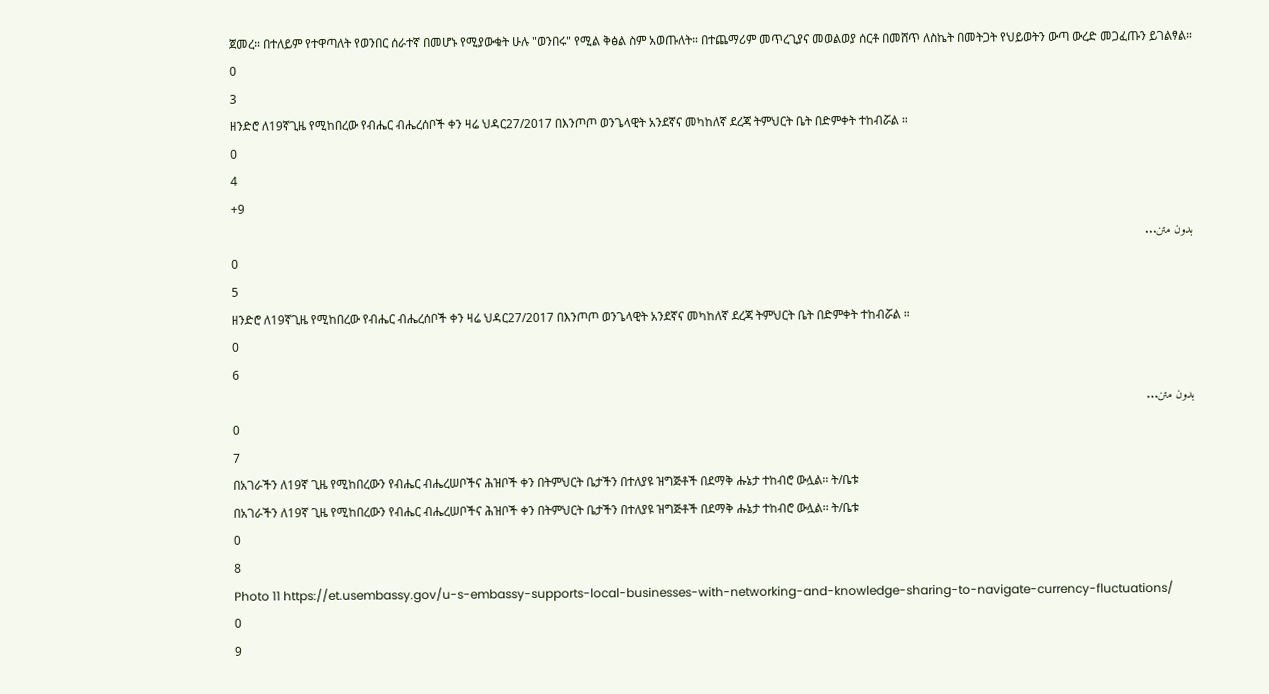ጀመረ። በተለይም የተዋጣለት የወንበር ሰራተኛ በመሆኑ የሚያውቁት ሁሉ "ወንበሩ" የሚል ቅፅል ስም አወጡለት። በተጨማሪም መጥረጊያና መወልወያ ሰርቶ በመሸጥ ለስኬት በመትጋት የህይወትን ውጣ ውረድ መጋፈጡን ይገልፃል።
0
3
ዘንድሮ ለ19ኛጊዜ የሚከበረው የብሔር ብሔረሰቦች ቀን ዛሬ ህዳር27/2017 በእንጦጦ ወንጌላዊት አንደኛና መካከለኛ ደረጃ ትምህርት ቤት በድምቀት ተከብሯል ።
0
4
+9
بدون متن...
0
5
ዘንድሮ ለ19ኛጊዜ የሚከበረው የብሔር ብሔረሰቦች ቀን ዛሬ ህዳር27/2017 በእንጦጦ ወንጌላዊት አንደኛና መካከለኛ ደረጃ ትምህርት ቤት በድምቀት ተከብሯል ።
0
6
بدون متن...
0
7
በአገራችን ለ19ኛ ጊዜ የሚከበረውን የብሔር ብሔረሠቦችና ሕዝቦች ቀን በትምህርት ቤታችን በተለያዩ ዝግጅቶች በደማቅ ሑኔታ ተከብሮ ውሏል፡፡ ት/ቤቱ
በአገራችን ለ19ኛ ጊዜ የሚከበረውን የብሔር ብሔረሠቦችና ሕዝቦች ቀን በትምህርት ቤታችን በተለያዩ ዝግጅቶች በደማቅ ሑኔታ ተከብሮ ውሏል፡፡ ት/ቤቱ
0
8
Photo 11 https://et.usembassy.gov/u-s-embassy-supports-local-businesses-with-networking-and-knowledge-sharing-to-navigate-currency-fluctuations/
0
9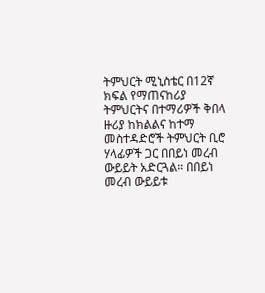ትምህርት ሚኒስቴር በ12ኛ ክፍል የማጠናከሪያ ትምህርትና በተማሪዎች ቅበላ ዙሪያ ከክልልና ከተማ መስተዳድሮች ትምህርት ቢሮ ሃላፊዎች ጋር በበይነ መረብ ውይይት አድርጓል። በበይነ መረብ ውይይቱ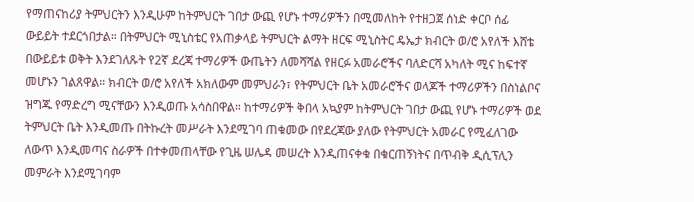የማጠናከሪያ ትምህርትን እንዲሁም ከትምህርት ገበታ ውጪ የሆኑ ተማሪዎችን በሚመለከት የተዘጋጀ ሰነድ ቀርቦ ሰፊ ውይይት ተደርጎበታል። በትምህርት ሚኒስቴር የአጠቃላይ ትምህርት ልማት ዘርፍ ሚኒስትር ዴኤታ ክብርት ወ/ሮ አየለች እሸቴ በውይይቱ ወቅት እንደገለጹት የ2ኛ ደረጃ ተማሪዎች ውጤትን ለመሻሻል የዘርፉ አመራሮችና ባለድርሻ አካለት ሚና ከፍተኛ መሆኑን ገልጸዋል። ክብርት ወ/ሮ አየለች አክለውም መምህራን፣ የትምህርት ቤት አመራሮችና ወላጆች ተማሪዎችን በስነልቦና ዝግጁ የማድረግ ሚናቸውን እንዲወጡ አሳስበዋል። ከተማሪዎች ቅበላ አኳያም ከትምህርት ገበታ ውጪ የሆኑ ተማሪዎች ወደ ትምህርት ቤት እንዲመጡ በትኩረት መሥራት እንደሚገባ ጠቁመው በየደረጃው ያለው የትምህርት አመራር የሚፈለገው ለውጥ እንዲመጣና ስራዎች በተቀመጠላቸው የጊዜ ሠሌዳ መሠረት እንዲጠናቀቁ በቁርጠኝነትና በጥብቅ ዲሲፕሊን መምራት እንደሚገባም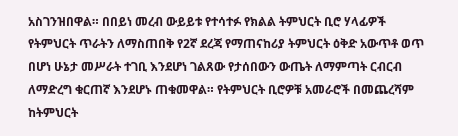አስገንዝበዋል። በበይነ መረብ ውይይቱ የተሳተፉ የክልል ትምህርት ቢሮ ሃላፊዎች የትምህርት ጥራትን ለማስጠበቅ የ2ኛ ደረጃ የማጠናከሪያ ትምህርት ዕቅድ አውጥቶ ወጥ በሆነ ሁኔታ መሥራት ተገቢ እንደሆነ ገልጸው የታሰበውን ውጤት ለማምጣት ርብርብ ለማድረግ ቁርጠኛ እንደሆኑ ጠቁመዋል። የትምህርት ቢሮዎቹ አመራሮች በመጨረሻም ከትምህርት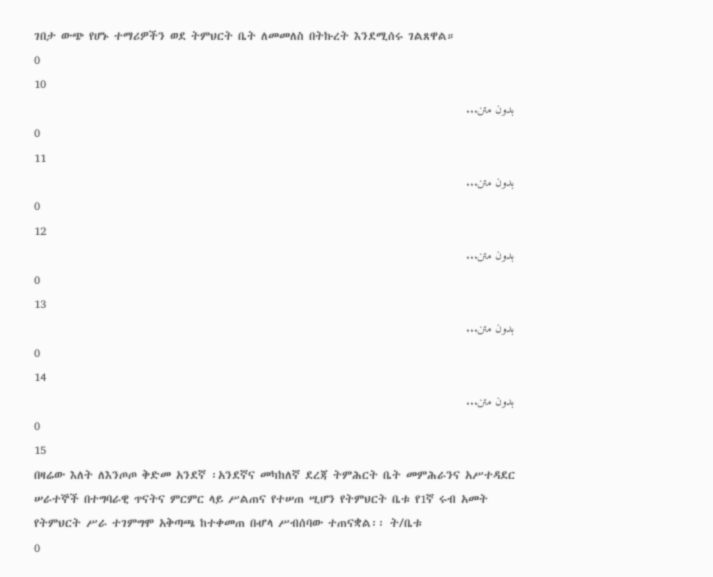ገበታ ውጭ የሆኑ ተማሪዎችን ወደ ትምህርት ቤት ለመመለስ በትኩረት እንደሚሰሩ ገልጸዋል።
0
10
بدون متن...
0
11
بدون متن...
0
12
بدون متن...
0
13
بدون متن...
0
14
بدون متن...
0
15
በዛሬው እለት ለእንጦጦ ቅድመ አንደኛ ፡አንደኛና መካከለኛ ደረጃ ትምሕርት ቤት መምሕራንና አሥተዳደር ሠራተኞች በተግባራዊ ጥናትና ምርምር ላይ ሥልጠና የተሠጠ ሢሆን የትምህርት ቤቱ የ1ኛ ሩብ አመት የትምህርት ሥራ ተገምግሞ አቅጣጫ ከተቀመጠ በሇላ ሥብሰባው ተጠናቋል፡፡ ት/ቤቱ
0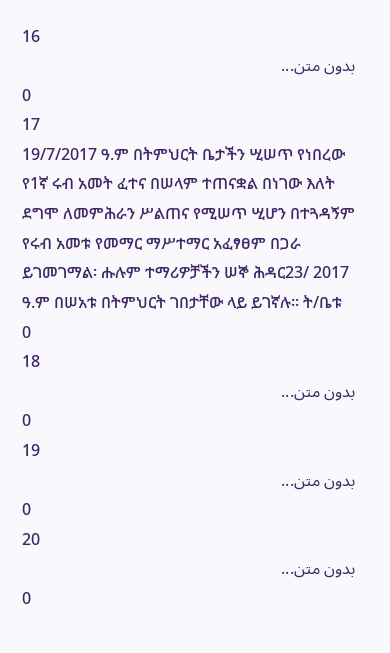16
بدون متن...
0
17
19/7/2017 ዓ.ም በትምህርት ቤታችን ሢሠጥ የነበረው የ1ኛ ሩብ አመት ፈተና በሠላም ተጠናቋል በነገው እለት ደግሞ ለመምሕራን ሥልጠና የሚሠጥ ሢሆን በተጓዳኝም የሩብ አመቱ የመማር ማሥተማር አፈፃፀም በጋራ ይገመገማል፡ ሑሉም ተማሪዎቻችን ሠኞ ሕዳር23/ 2017 ዓ.ም በሠአቱ በትምህርት ገበታቸው ላይ ይገኛሉ፡፡ ት/ቤቱ
0
18
بدون متن...
0
19
بدون متن...
0
20
بدون متن...
0